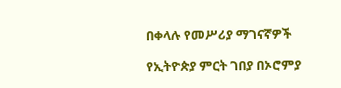በቀላሉ የመሥሪያ ማገናኛዎች

የኢትዮጵያ ምርት ገበያ በኦሮምያ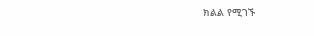ክልል የሚገኙ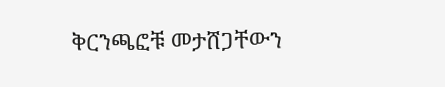ቅርንጫፎቹ መታሸጋቸውን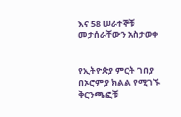እና 58 ሠራተኞቹ መታሰራቸውን አስታወቀ


የኢትዮጵያ ምርት ገበያ በኦሮምያ ክልል የሚገኙ ቅርንጫፎቹ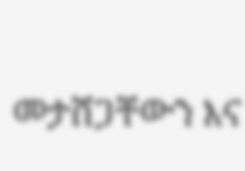መታሸጋቸውን እና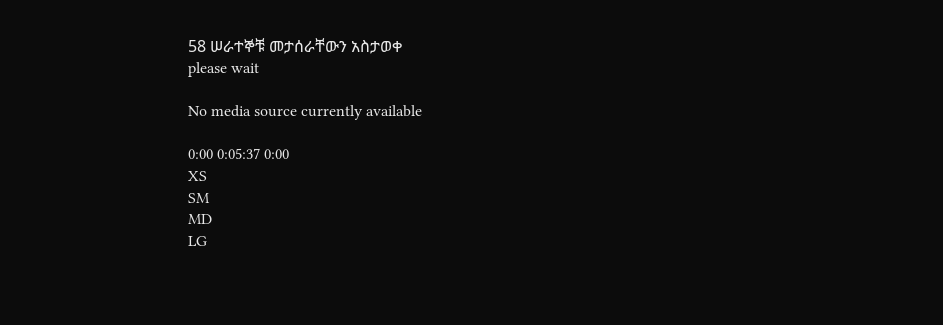58 ሠራተኞቹ መታሰራቸውን አስታወቀ
please wait

No media source currently available

0:00 0:05:37 0:00
XS
SM
MD
LG